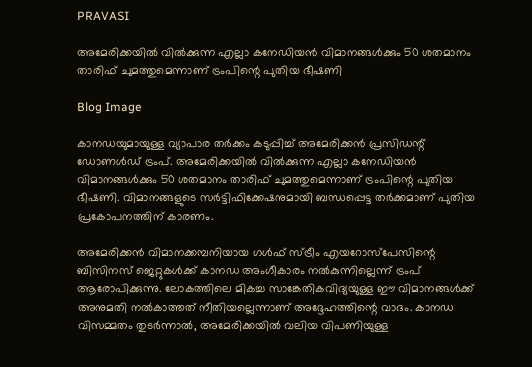PRAVASI

അമേരിക്കയിൽ വിൽക്കുന്ന എല്ലാ കനേഡിയൻ വിമാനങ്ങൾക്കും 50 ശതമാനം താരിഫ് ചുമത്തുമെന്നാണ് ട്രംപിന്റെ പുതിയ ഭീഷണി

Blog Image

കാനഡയുമായുള്ള വ്യാപാര തർക്കം കടുപ്പിച്ച് അമേരിക്കൻ പ്രസിഡന്റ് ഡോണൾഡ് ട്രംപ്. അമേരിക്കയിൽ വിൽക്കുന്ന എല്ലാ കനേഡിയൻ വിമാനങ്ങൾക്കും 50 ശതമാനം താരിഫ് ചുമത്തുമെന്നാണ് ട്രംപിന്റെ പുതിയ ഭീഷണി. വിമാനങ്ങളുടെ സർട്ടിഫിക്കേഷനുമായി ബന്ധപ്പെട്ട തർക്കമാണ് പുതിയ പ്രകോപനത്തിന് കാരണം.

അമേരിക്കൻ വിമാനക്കമ്പനിയായ ഗൾഫ് സ്ട്രീം എയറോസ്‌പേസിന്റെ ബിസിനസ് ജെറ്റുകൾക്ക് കാനഡ അംഗീകാരം നൽകുന്നില്ലെന്ന് ട്രംപ് ആരോപിക്കുന്നു. ലോകത്തിലെ മികച്ച സാങ്കേതികവിദ്യയുള്ള ഈ വിമാനങ്ങൾക്ക് അനുമതി നൽകാത്തത് നീതിയല്ലെന്നാണ് അദ്ദേഹത്തിന്റെ വാദം. കാനഡ വിസമ്മതം തുടർന്നാൽ, അമേരിക്കയിൽ വലിയ വിപണിയുള്ള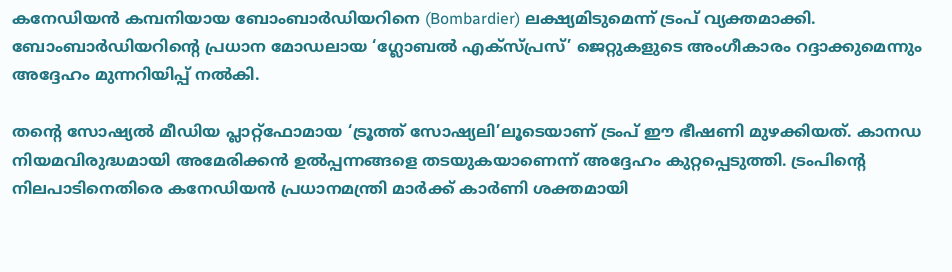കനേഡിയൻ കമ്പനിയായ ബോംബാർഡിയറിനെ (Bombardier) ലക്ഷ്യമിടുമെന്ന് ട്രംപ് വ്യക്തമാക്കി. ബോംബാർഡിയറിന്റെ പ്രധാന മോഡലായ ‘ഗ്ലോബൽ എക്‌സ്പ്രസ്’ ജെറ്റുകളുടെ അംഗീകാരം റദ്ദാക്കുമെന്നും അദ്ദേഹം മുന്നറിയിപ്പ് നൽകി.

തന്റെ സോഷ്യൽ മീഡിയ പ്ലാറ്റ്‌ഫോമായ ‘ട്രൂത്ത് സോഷ്യലി’ലൂടെയാണ് ട്രംപ് ഈ ഭീഷണി മുഴക്കിയത്. കാനഡ നിയമവിരുദ്ധമായി അമേരിക്കൻ ഉൽപ്പന്നങ്ങളെ തടയുകയാണെന്ന് അദ്ദേഹം കുറ്റപ്പെടുത്തി. ട്രംപിന്റെ നിലപാടിനെതിരെ കനേഡിയൻ പ്രധാനമന്ത്രി മാർക്ക് കാർണി ശക്തമായി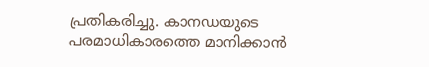പ്രതികരിച്ചു. കാനഡയുടെ പരമാധികാരത്തെ മാനിക്കാൻ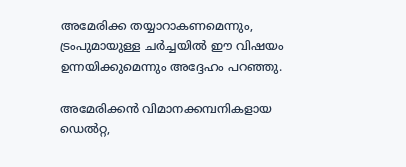അമേരിക്ക തയ്യാറാകണമെന്നും, ട്രംപുമായുള്ള ചർച്ചയിൽ ഈ വിഷയം ഉന്നയിക്കുമെന്നും അദ്ദേഹം പറഞ്ഞു.

അമേരിക്കൻ വിമാനക്കമ്പനികളായ ഡെൽറ്റ,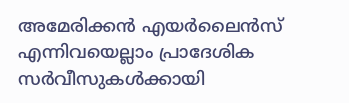അമേരിക്കൻ എയർലൈൻസ് എന്നിവയെല്ലാം പ്രാദേശിക സർവീസുകൾക്കായി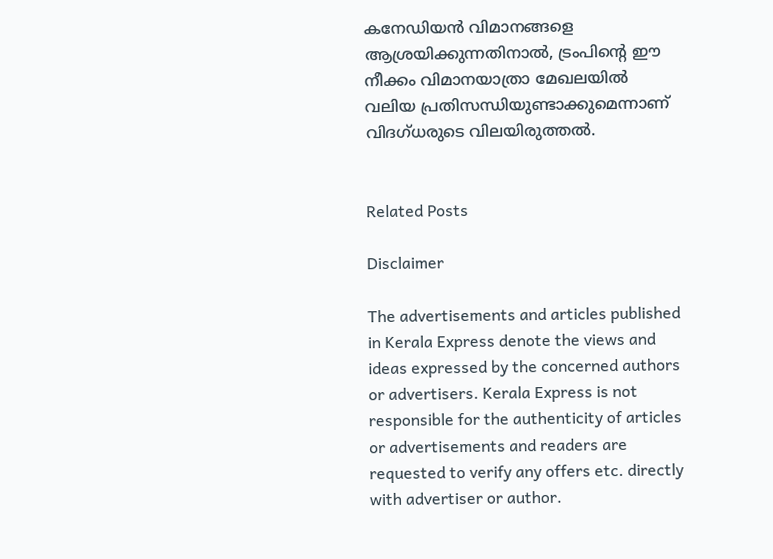കനേഡിയൻ വിമാനങ്ങളെ ആശ്രയിക്കുന്നതിനാൽ, ട്രംപിന്റെ ഈ നീക്കം വിമാനയാത്രാ മേഖലയിൽ വലിയ പ്രതിസന്ധിയുണ്ടാക്കുമെന്നാണ് വിദഗ്ധരുടെ വിലയിരുത്തൽ.


Related Posts

Disclaimer

The advertisements and articles published in Kerala Express denote the views and ideas expressed by the concerned authors or advertisers. Kerala Express is not responsible for the authenticity of articles or advertisements and readers are requested to verify any offers etc. directly with advertiser or author.